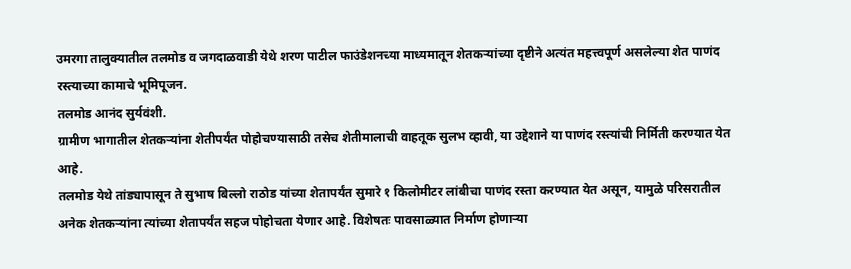उमरगा तालुक्यातील तलमोड व जगदाळवाडी येथे शरण पाटील फाउंडेशनच्या माध्यमातून शेतकऱ्यांच्या दृष्टीने अत्यंत महत्त्वपूर्ण असलेल्या शेत पाणंद रस्त्याच्या कामाचे भूमिपूजन.
तलमोड आनंद सुर्यवंशी.
ग्रामीण भागातील शेतकऱ्यांना शेतीपर्यंत पोहोचण्यासाठी तसेच शेतीमालाची वाहतूक सुलभ व्हावी, या उद्देशाने या पाणंद रस्त्यांची निर्मिती करण्यात येत आहे.
तलमोड येथे तांड्यापासून ते सुभाष बिल्लो राठोड यांच्या शेतापर्यंत सुमारे १ किलोमीटर लांबीचा पाणंद रस्ता करण्यात येत असून, यामुळे परिसरातील अनेक शेतकऱ्यांना त्यांच्या शेतापर्यंत सहज पोहोचता येणार आहे. विशेषतः पावसाळ्यात निर्माण होणाऱ्या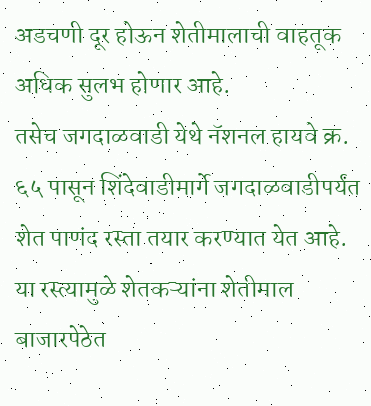अडचणी दूर होऊन शेतीमालाची वाहतूक अधिक सुलभ होणार आहे.
तसेच जगदाळवाडी येथे नॅशनल हायवे क्र. ६५ पासून शिंदेवाडीमार्गे जगदाळवाडीपर्यंत शेत पाणंद रस्ता तयार करण्यात येत आहे. या रस्त्यामुळे शेतकऱ्यांना शेतीमाल बाजारपेठेत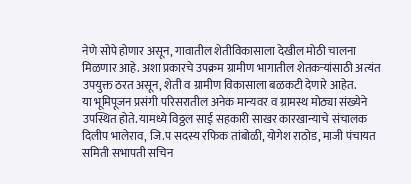नेणे सोपे होणार असून, गावातील शेतीविकासाला देखील मोठी चालना मिळणार आहे. अशा प्रकारचे उपक्रम ग्रामीण भागातील शेतकऱ्यांसाठी अत्यंत उपयुक्त ठरत असून, शेती व ग्रामीण विकासाला बळकटी देणारे आहेत.
या भूमिपूजन प्रसंगी परिसरातील अनेक मान्यवर व ग्रामस्थ मोठ्या संख्येने उपस्थित होते. यामध्ये विठ्ठल साई सहकारी साखर कारखान्याचे संचालक दिलीप भालेराव, जि.प सदस्य रफिक तांबोळी, योगेश राठोड, माजी पंचायत समिती सभापती सचिन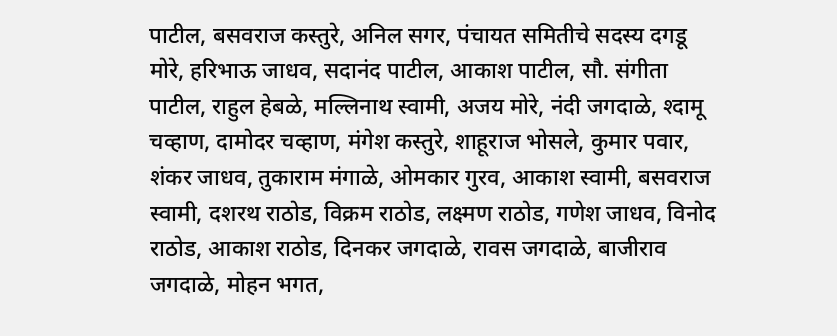पाटील, बसवराज कस्तुरे, अनिल सगर, पंचायत समितीचे सदस्य दगडू मोरे, हरिभाऊ जाधव, सदानंद पाटील, आकाश पाटील, सौ. संगीता पाटील, राहुल हेबळे, मल्लिनाथ स्वामी, अजय मोरे, नंदी जगदाळे, श्दामू चव्हाण, दामोदर चव्हाण, मंगेश कस्तुरे, शाहूराज भोसले, कुमार पवार, शंकर जाधव, तुकाराम मंगाळे, ओमकार गुरव, आकाश स्वामी, बसवराज स्वामी, दशरथ राठोड, विक्रम राठोड, लक्ष्मण राठोड, गणेश जाधव, विनोद राठोड, आकाश राठोड, दिनकर जगदाळे, रावस जगदाळे, बाजीराव जगदाळे, मोहन भगत,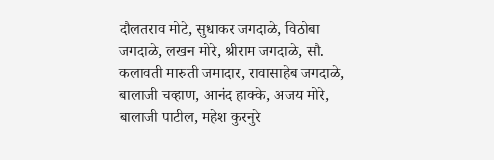दौलतराव मोटे, सुधाकर जगदाळे, विठोबा जगदाळे, लखन मोरे, श्रीराम जगदाळे, सौ. कलावती मारुती जमादार, रावासाहेब जगदाळे, बालाजी चव्हाण, आनंद हाक्के, अजय मोरे, बालाजी पाटील, महेश कुरनुरे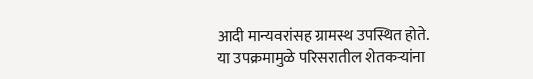आदी मान्यवरांसह ग्रामस्थ उपस्थित होते.
या उपक्रमामुळे परिसरातील शेतकऱ्यांना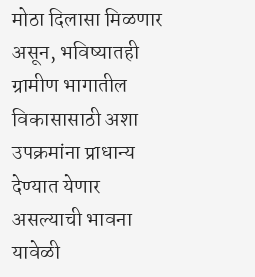मोठा दिलासा मिळणार असून, भविष्यातही ग्रामीण भागातील विकासासाठी अशा उपक्रमांना प्राधान्य देण्यात येणार असल्याची भावना यावेळी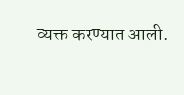व्यक्त करण्यात आली.